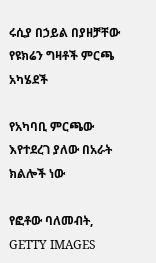ሩሲያ በኃይል በያዘቻቸው የዩክሬን ግዛቶች ምርጫ አካሄደች

የአካባቢ ምርጫው እየተደረገ ያለው በአራት ክልሎች ነው

የፎቶው ባለመብት, GETTY IMAGES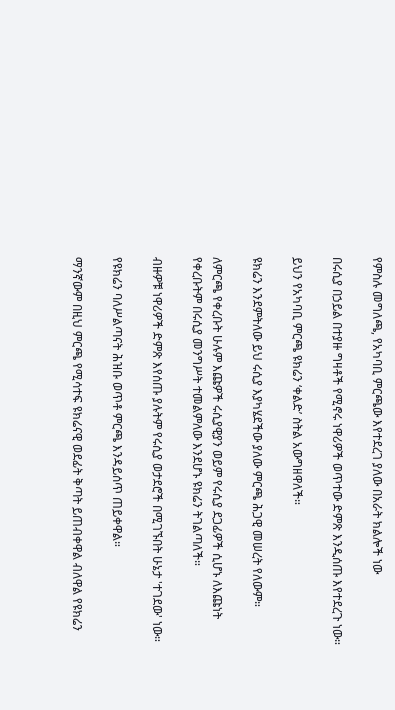የምስሉ መግለጫ, የአካባቢ ምርጫው እየተደረገ ያለው በአራት ክልሎች ነው

በሩሲያ በኃይል በተያዙ ግዛቶች የሚኖሩ ነዋሪዎች ወጥተው ድምጽ እንዲሰጡ እየተደረጉ ነው።

ይህን የአካባቢ ምርጫ ዩክሬን ‘ቀልድ’ ስትል አውግዘዋለች።

ዩክሬን እንደምትለው ይህ ሩሲያ እያካሄደችው ያለው ምርጫ ሕጋዊ መሠረት የለውም።

ለምርጫ የቀረቡት ሁሉም እጩዎች ሩሲያዊያን ወይም የሩሲያ ደጋፊዎች ሲሆኑ ለእጩነት የቀረቡትም በሩሲያ መንግሥት ተመልምለው እንደሆኑ ዩክሬን ትገልጣለች።

ብዙዎቹ ነዋሪዎች ድምጽ እየሰጡ ያሉትም የሩሲያ ወታደሮች በሚገኙበት ሁኔታ 'ተገደው' ነው።

የዩክሬን ባለሥልጣናት ሕዝቡ ወጥቶ ምርጫ እንዳይሰጥ ጠይቀዋል።

ማንኛውም በዚህ ምርጫ የሚሳተፍ ዩክሬናዊ ወደፊት ቅጣት ይጠብቀዋል ብለዋል የዩክሬን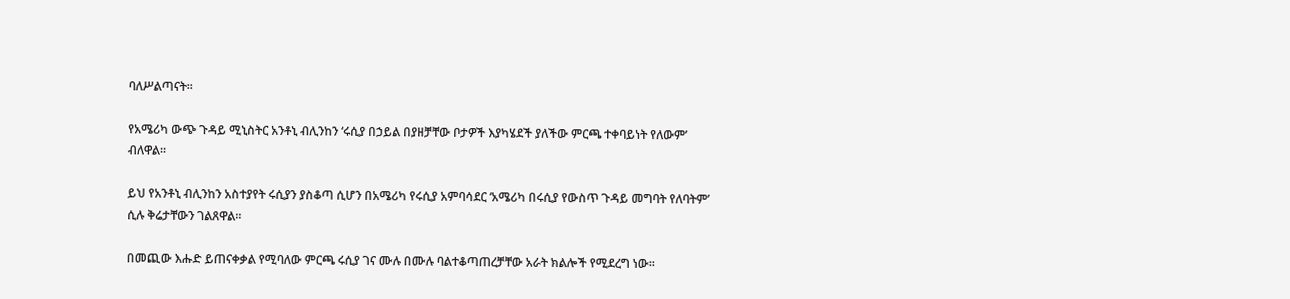ባለሥልጣናት።

የአሜሪካ ውጭ ጉዳይ ሚኒስትር አንቶኒ ብሊንከን ‘ሩሲያ በኃይል በያዘቻቸው ቦታዎች እያካሄደች ያለችው ምርጫ ተቀባይነት የለውም’ ብለዋል።

ይህ የአንቶኒ ብሊንከን አስተያየት ሩሲያን ያስቆጣ ሲሆን በአሜሪካ የሩሲያ አምባሳደር ‘አሜሪካ በሩሲያ የውስጥ ጉዳይ መግባት የለባትም’ ሲሉ ቅሬታቸውን ገልጸዋል።

በመጪው እሑድ ይጠናቀቃል የሚባለው ምርጫ ሩሲያ ገና ሙሉ በሙሉ ባልተቆጣጠረቻቸው አራት ክልሎች የሚደረግ ነው።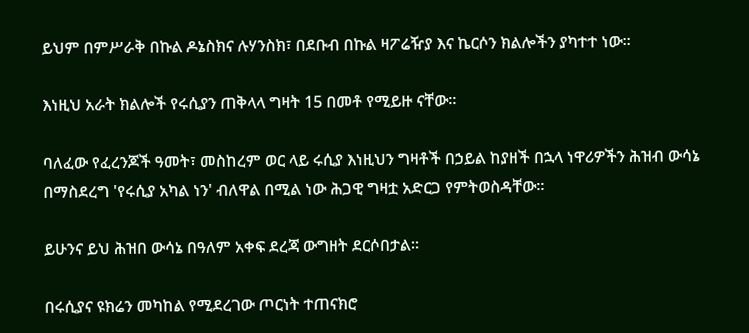ይህም በምሥራቅ በኩል ዶኔስክና ሉሃንስክ፣ በደቡብ በኩል ዛፖሬዥያ እና ኬርሶን ክልሎችን ያካተተ ነው።

እነዚህ አራት ክልሎች የሩሲያን ጠቅላላ ግዛት 15 በመቶ የሚይዙ ናቸው።

ባለፈው የፈረንጆች ዓመት፣ መስከረም ወር ላይ ሩሲያ እነዚህን ግዛቶች በኃይል ከያዘች በኋላ ነዋሪዎችን ሕዝብ ውሳኔ በማስደረግ 'የሩሲያ አካል ነን' ብለዋል በሚል ነው ሕጋዊ ግዛቷ አድርጋ የምትወስዳቸው።

ይሁንና ይህ ሕዝበ ውሳኔ በዓለም አቀፍ ደረጃ ውግዘት ደርሶበታል።

በሩሲያና ዩክሬን መካከል የሚደረገው ጦርነት ተጠናክሮ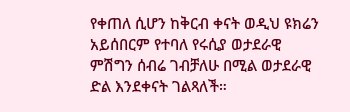የቀጠለ ሲሆን ከቅርብ ቀናት ወዲህ ዩክሬን አይሰበርም የተባለ የሩሲያ ወታደራዊ ምሽግን ሰብሬ ገብቻለሁ በሚል ወታደራዊ ድል እንደቀናት ገልጻለች።